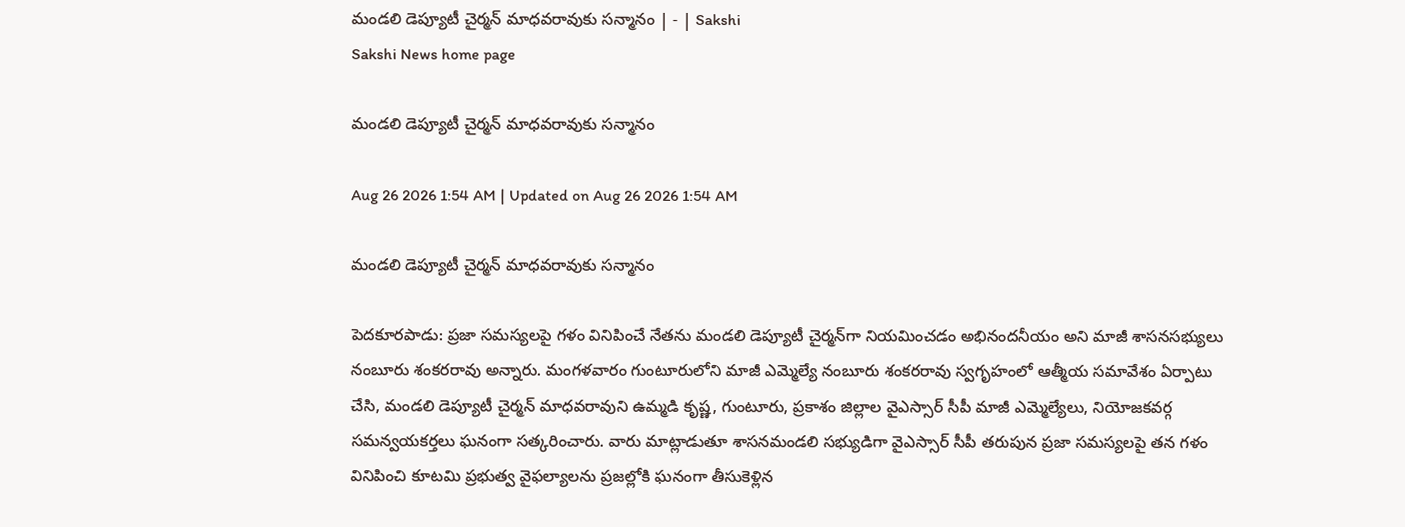మండలి డెప్యూటీ చైర్మన్‌ మాధవరావుకు సన్మానం | - | Sakshi
Sakshi News home page

మండలి డెప్యూటీ చైర్మన్‌ మాధవరావుకు సన్మానం

Aug 26 2026 1:54 AM | Updated on Aug 26 2026 1:54 AM

మండలి డెప్యూటీ చైర్మన్‌ మాధవరావుకు సన్మానం

పెదకూరపాడు: ప్రజా సమస్యలపై గళం వినిపించే నేతను మండలి డెప్యూటీ చైర్మన్‌గా నియమించడం అభినందనీయం అని మాజీ శాసనసభ్యులు నంబూరు శంకరరావు అన్నారు. మంగళవారం గుంటూరులోని మాజీ ఎమ్మెల్యే నంబూరు శంకరరావు స్వగృహంలో ఆత్మీయ సమావేశం ఏర్పాటు చేసి, మండలి డెప్యూటీ చైర్మన్‌ మాధవరావుని ఉమ్మడి కృష్ణ, గుంటూరు, ప్రకాశం జిల్లాల వైఎస్సార్‌ సీపీ మాజీ ఎమ్మెల్యేలు, నియోజకవర్గ సమన్వయకర్తలు ఘనంగా సత్కరించారు. వారు మాట్లాడుతూ శాసనమండలి సభ్యుడిగా వైఎస్సార్‌ సీపీ తరుపున ప్రజా సమస్యలపై తన గళం వినిపించి కూటమి ప్రభుత్వ వైఫల్యాలను ప్రజల్లోకి ఘనంగా తీసుకెళ్లిన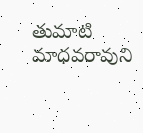తుమాటి మాధవరావుని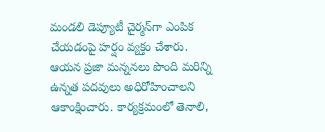మండలి డెప్యూటీ చైర్మన్‌గా ఎంపిక చేయడంపై హర్షం వ్యక్తం చేశారు. ఆయన ప్రజా మన్ననలు పొంది మరిన్ని ఉన్నత పదవులు అధిరోహించాలని ఆకాంక్షించారు. కార్యక్రమంలో తెనాలి,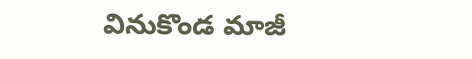వినుకొండ మాజీ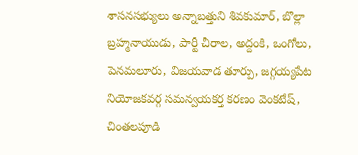శాసనసభ్యులు అన్నాబత్తుని శివకుమార్‌, బొల్లా బ్రహ్మనాయుడు, పార్టీ చీరాల, అద్దంకి, ఒంగోలు, పెనమలూరు, విజయవాడ తూర్పు, జగ్గయ్యపేట నియోజకవర్గ సమన్వయకర్త కరణం వెంకటేష్‌, చింతలపూడి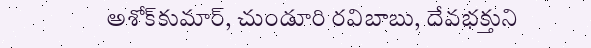అశోక్‌కుమార్‌, చుండూరి రవిబాబు, దేవభక్తుని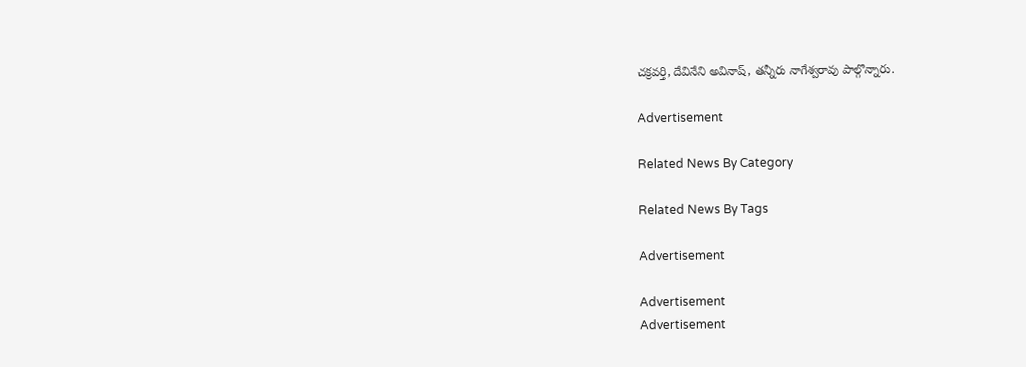చక్రవర్తి, దేవినేని అవినాష్‌, తన్నీరు నాగేశ్వరావు పాల్గొన్నారు.

Advertisement

Related News By Category

Related News By Tags

Advertisement

Advertisement
Advertisement